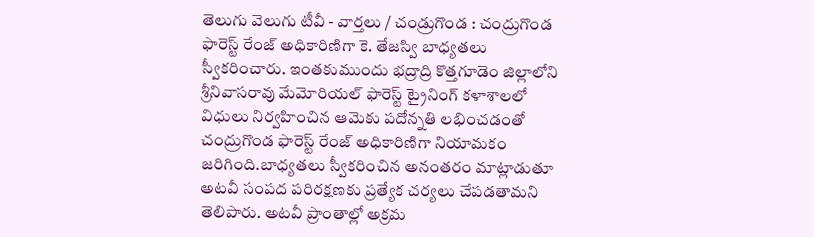తెలుగు వెలుగు టీవీ - వార్తలు / చండ్రుగొండ : చంద్రుగొండ ఫారెస్ట్ రేంజ్ అధికారిణిగా కె. తేజస్వి బాధ్యతలు స్వీకరించారు. ఇంతకుముందు భద్రాద్రి కొత్తగూడెం జిల్లాలోని శ్రీనివాసరావు మేమోరియల్ ఫారెస్ట్ ట్రైనింగ్ కళాశాలలో విధులు నిర్వహించిన ఆమెకు పదోన్నతి లభించడంతో చంద్రుగొండ ఫారెస్ట్ రేంజ్ అధికారిణిగా నియామకం జరిగింది.బాధ్యతలు స్వీకరించిన అనంతరం మాట్లాడుతూ అటవీ సంపద పరిరక్షణకు ప్రత్యేక చర్యలు చేపడతామని తెలిపారు. అటవీ ప్రాంతాల్లో అక్రమ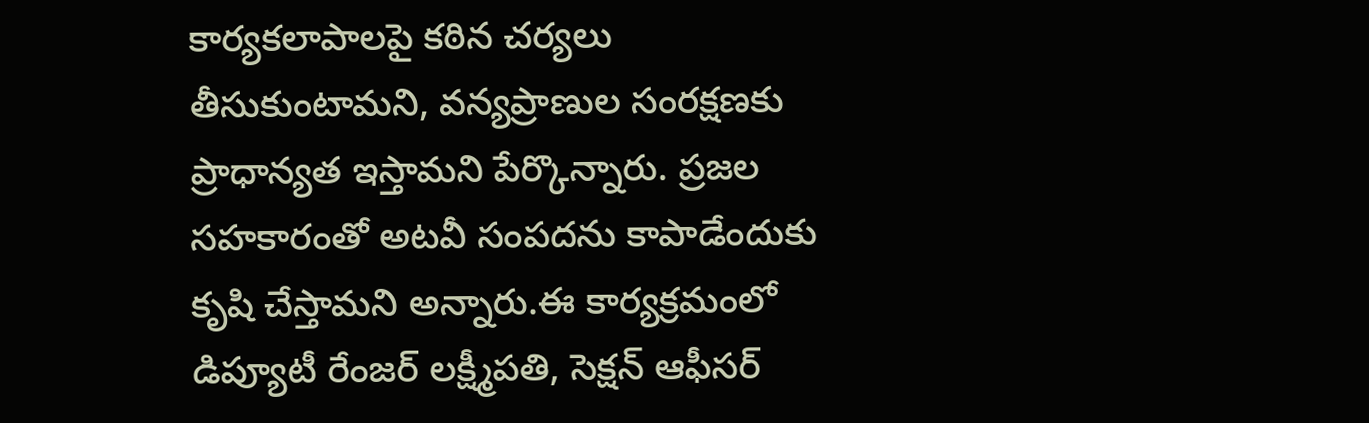కార్యకలాపాలపై కఠిన చర్యలు తీసుకుంటామని, వన్యప్రాణుల సంరక్షణకు ప్రాధాన్యత ఇస్తామని పేర్కొన్నారు. ప్రజల సహకారంతో అటవీ సంపదను కాపాడేందుకు కృషి చేస్తామని అన్నారు.ఈ కార్యక్రమంలో డిప్యూటీ రేంజర్ లక్ష్మీపతి, సెక్షన్ ఆఫీసర్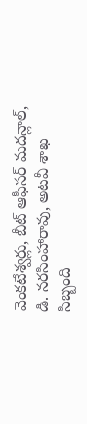వెంకటేశ్వర్లు, బీట్ ఆఫీసర్ మదన్లాల్, డి. నరసింహారావు, అటవీ శాఖ సిబ్బంది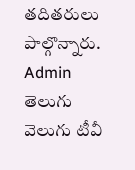తదితరులు పాల్గొన్నారు.
Admin
తెలుగు వెలుగు టీవీ